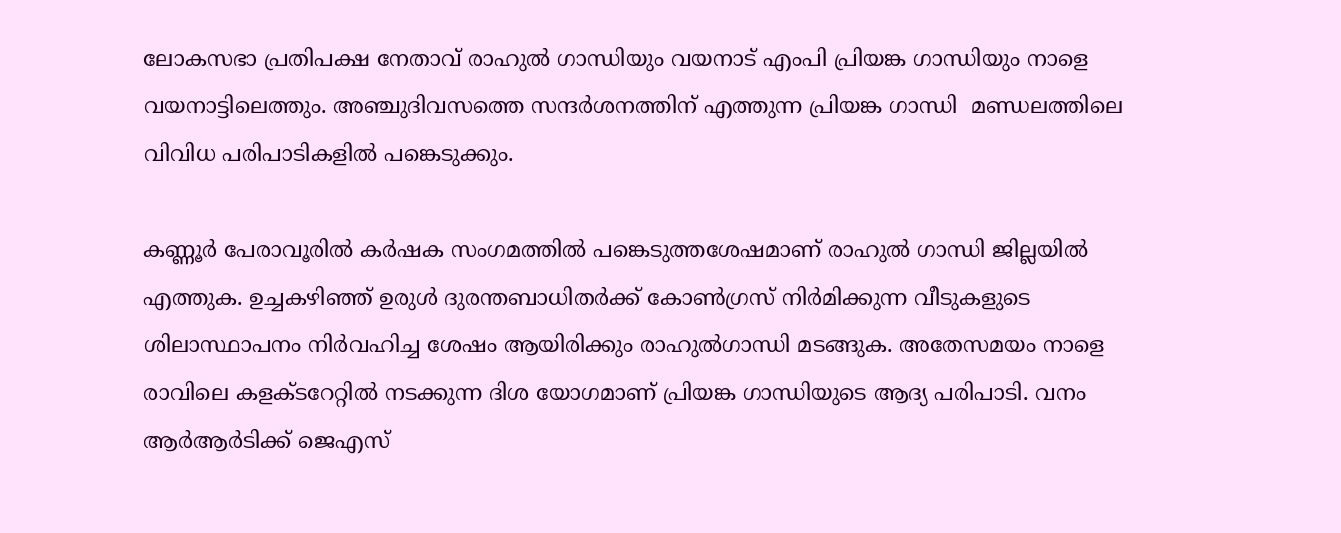ലോകസഭാ പ്രതിപക്ഷ നേതാവ് രാഹുല്‍ ഗാന്ധിയും വയനാട് എംപി പ്രിയങ്ക ഗാന്ധിയും നാളെ വയനാട്ടിലെത്തും. അഞ്ചുദിവസത്തെ സന്ദര്‍ശനത്തിന് എത്തുന്ന പ്രിയങ്ക ഗാന്ധി  മണ്ഡലത്തിലെ വിവിധ പരിപാടികളില്‍ പങ്കെടുക്കും.

കണ്ണൂര്‍ പേരാവൂരില്‍ കര്‍ഷക സംഗമത്തില്‍ പങ്കെടുത്തശേഷമാണ് രാഹുല്‍ ഗാന്ധി ജില്ലയില്‍ എത്തുക. ഉച്ചകഴിഞ്ഞ് ഉരുള്‍ ദുരന്തബാധിതര്‍ക്ക് കോണ്‍ഗ്രസ് നിര്‍മിക്കുന്ന വീടുകളുടെ ശിലാസ്ഥാപനം നിര്‍വഹിച്ച ശേഷം ആയിരിക്കും രാഹുല്‍ഗാന്ധി മടങ്ങുക. അതേസമയം നാളെ രാവിലെ കളക്ടറേറ്റില്‍ നടക്കുന്ന ദിശ യോഗമാണ് പ്രിയങ്ക ഗാന്ധിയുടെ ആദ്യ പരിപാടി. വനം ആര്‍ആര്‍ടിക്ക് ജെഎസ്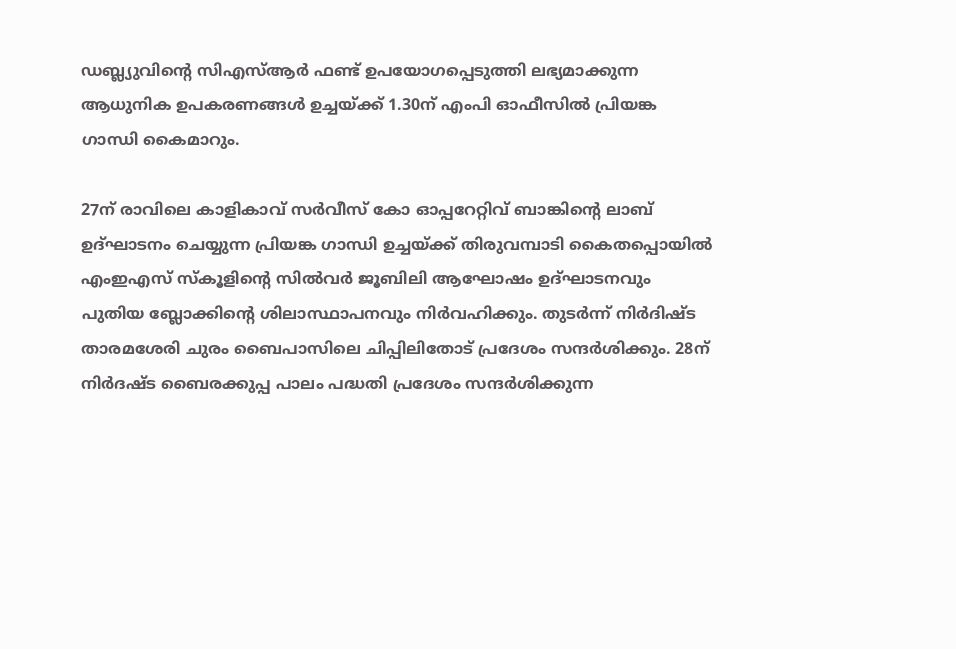ഡബ്ല്യുവിന്റെ സിഎസ്ആര്‍ ഫണ്ട് ഉപയോഗപ്പെടുത്തി ലഭ്യമാക്കുന്ന ആധുനിക ഉപകരണങ്ങള്‍ ഉച്ചയ്ക്ക് 1.30ന് എംപി ഓഫീസില്‍ പ്രിയങ്ക ഗാന്ധി കൈമാറും.

27ന് രാവിലെ കാളികാവ് സര്‍വീസ് കോ ഓപ്പറേറ്റിവ് ബാങ്കിന്റെ ലാബ് ഉദ്ഘാടനം ചെയ്യുന്ന പ്രിയങ്ക ഗാന്ധി ഉച്ചയ്ക്ക് തിരുവമ്പാടി കൈതപ്പൊയില്‍ എംഇഎസ് സ്‌കൂളിന്റെ സില്‍വര്‍ ജൂബിലി ആഘോഷം ഉദ്ഘാടനവും പുതിയ ബ്ലോക്കിന്റെ ശിലാസ്ഥാപനവും നിര്‍വഹിക്കും. തുടര്‍ന്ന് നിര്‍ദിഷ്ട താരമശേരി ചുരം ബൈപാസിലെ ചിപ്പിലിതോട് പ്രദേശം സന്ദര്‍ശിക്കും. 28ന് നിര്‍ദഷ്ട ബൈരക്കുപ്പ പാലം പദ്ധതി പ്രദേശം സന്ദര്‍ശിക്കുന്ന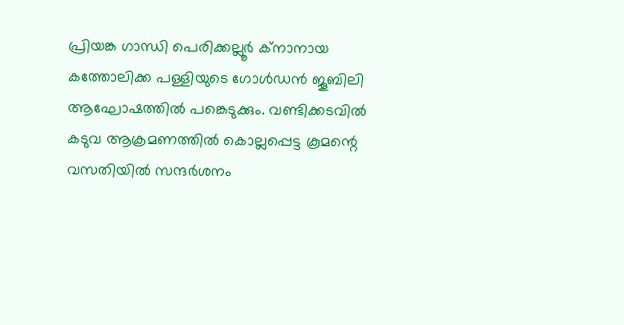പ്രിയങ്ക ഗാന്ധി പെരിക്കല്ലൂര്‍ ക്നാനായ കത്തോലിക്ക പള്ളിയുടെ ഗോള്‍ഡന്‍ ജൂബിലി ആഘോഷത്തില്‍ പങ്കെടുക്കും. വണ്ടിക്കടവില്‍ കടുവ ആക്രമണത്തില്‍ കൊല്ലപ്പെട്ട കൂമന്റെ വസതിയില്‍ സന്ദര്‍ശനം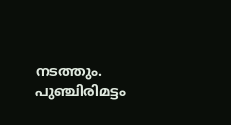നടത്തും. പുഞ്ചിരിമട്ടം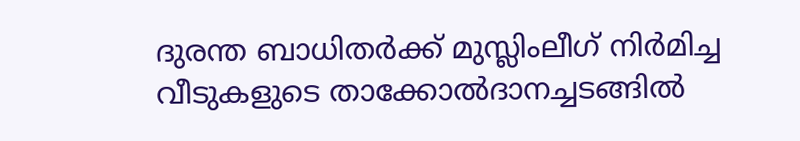ദുരന്ത ബാധിതര്‍ക്ക് മുസ്ലിംലീഗ് നിര്‍മിച്ച വീടുകളുടെ താക്കോല്‍ദാനച്ചടങ്ങില്‍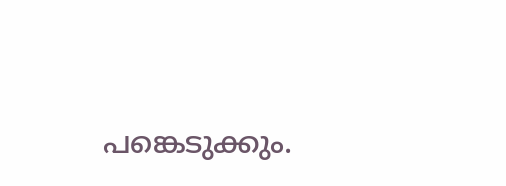പങ്കെടുക്കും.